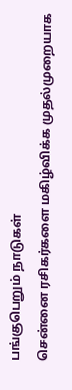பங்குபெறும் நாடுகள்
சென்னை ரசிகர்களை மகிழ்விக்க முதல்முறையாக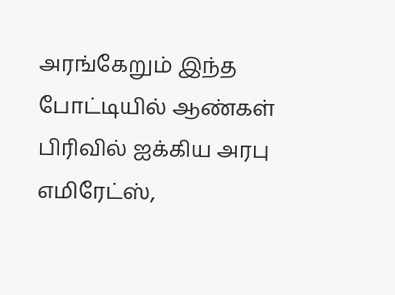அரங்கேறும் இந்த போட்டியில் ஆண்கள் பிரிவில் ஐக்கிய அரபு எமிரேட்ஸ்,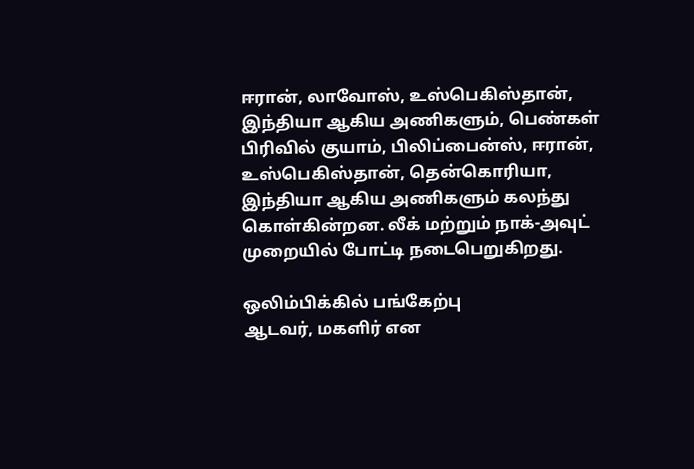ஈரான், லாவோஸ், உஸ்பெகிஸ்தான், இந்தியா ஆகிய அணிகளும், பெண்கள் பிரிவில் குயாம், பிலிப்பைன்ஸ், ஈரான், உஸ்பெகிஸ்தான், தென்கொரியா, இந்தியா ஆகிய அணிகளும் கலந்து கொள்கின்றன. லீக் மற்றும் நாக்-அவுட் முறையில் போட்டி நடைபெறுகிறது.

ஒலிம்பிக்கில் பங்கேற்பு
ஆடவர், மகளிர் என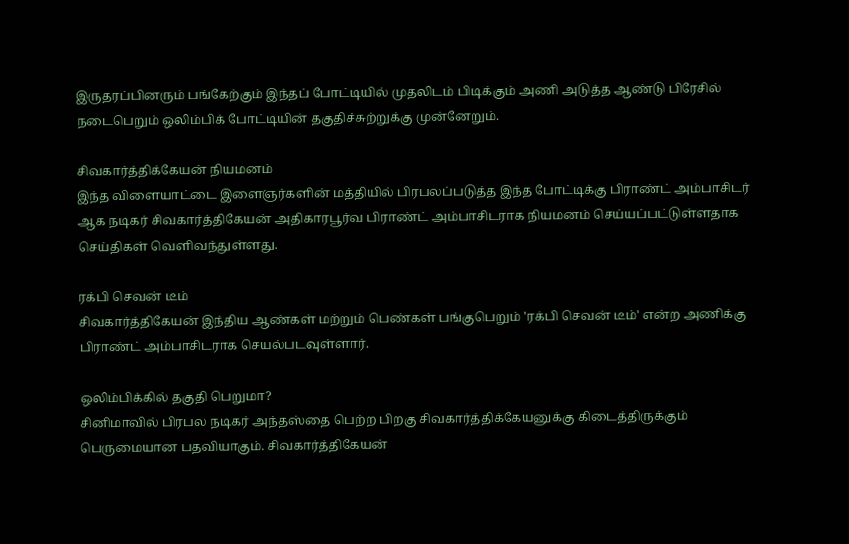இருதரப்பினரும் பங்கேற்கும் இந்தப் போட்டியில் முதலிடம் பிடிக்கும் அணி அடுத்த ஆண்டு பிரேசில் நடைபெறும் ஒலிம்பிக் போட்டியின் தகுதிச்சுற்றுக்கு முன்னேறும்.

சிவகார்த்திக்கேயன் நியமனம்
இந்த விளையாட்டை இளைஞர்களின் மத்தியில் பிரபலப்படுத்த இந்த போட்டிக்கு பிராண்ட் அம்பாசிடர் ஆக நடிகர் சிவகார்த்திகேயன் அதிகாரபூர்வ பிராண்ட் அம்பாசிடராக நியமனம் செய்யப்பட்டுள்ளதாக செய்திகள் வெளிவந்துள்ளது.

ரக்பி செவன் டீம்
சிவகார்த்திகேயன் இந்திய ஆண்கள் மற்றும் பெண்கள் பங்குபெறும் 'ரக்பி செவன் டீம்' என்ற அணிக்கு பிராண்ட் அம்பாசிடராக செயல்படவுள்ளார்.

ஒலிம்பிக்கில் தகுதி பெறுமா?
சினிமாவில் பிரபல நடிகர் அந்தஸ்தை பெற்ற பிறகு சிவகார்த்திக்கேயனுக்கு கிடைத்திருக்கும் பெருமையான பதவியாகும். சிவகார்த்திகேயன்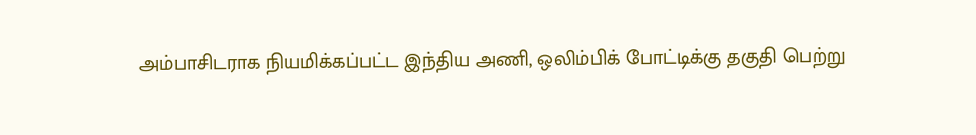அம்பாசிடராக நியமிக்கப்பட்ட இந்திய அணி, ஒலிம்பிக் போட்டிக்கு தகுதி பெற்று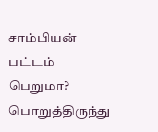சாம்பியன் பட்டம் பெறுமா? பொறுத்திருந்து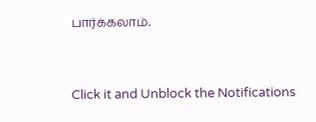பார்க்கலாம்.


Click it and Unblock the Notifications